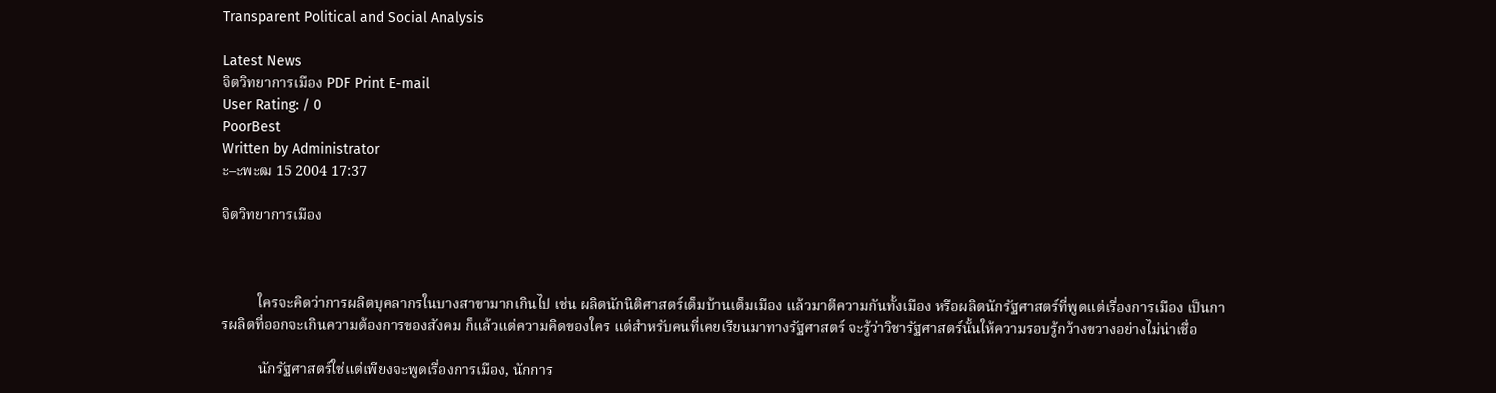Transparent Political and Social Analysis

Latest News
จิตวิทยาการเมือง PDF Print E-mail
User Rating: / 0
PoorBest
Written by Administrator
ะ–ะพะฒ 15 2004 17:37

จิตวิทยาการเมือง



          ใครจะคิดว่าการผลิตบุคลากรในบางสาขามากเกินไป เช่น ผลิตนักนิติศาสตร์เต็มบ้านเต็มเมือง แล้วมาตีความกันทั้งเมือง หรือผลิตนักรัฐศาสตร์ที่พูดแต่เรื่องการเมือง เป็นการผลิตที่ออกจะเกินความต้องการของสังคม ก็แล้วแต่ความคิดของใคร แต่สำหรับคนที่เคยเรียนมาทางรัฐศาสตร์ จะรู้ว่าวิชารัฐศาสตร์นั้นให้ความรอบรู้กว้างขวางอย่างไม่น่าเชื่อ

          นักรัฐศาสตร์ใช่แต่เพียงจะพูดเรื่องการเมือง, นักการ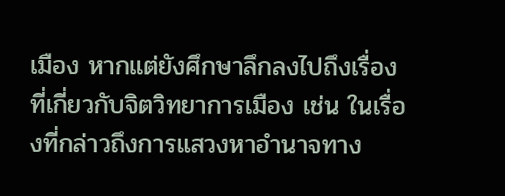เมือง หากแต่ยังศึกษาลึกลงไปถึงเรื่องที่เกี่ยวกับจิตวิทยาการเมือง เช่น ในเรื่องที่กล่าวถึงการแสวงหาอำนาจทาง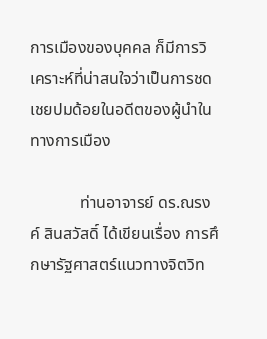การเมืองของบุคคล ก็มีการวิเคราะห์ที่น่าสนใจว่าเป็นการชดเชยปมด้อยในอดีตของผู้นำในทางการเมือง

            ท่านอาจารย์ ดร.ณรงค์ สินสวัสดิ์ ได้เขียนเรื่อง การศึกษารัฐศาสตร์แนวทางจิตวิท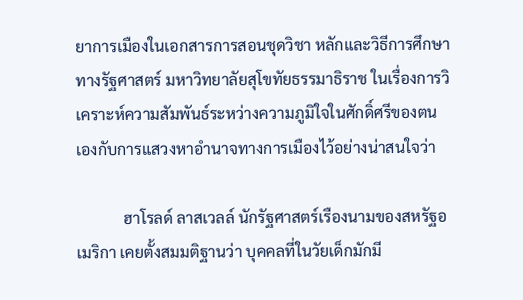ยาการเมืองในเอกสารการสอนชุดวิชา หลักและวิธีการศึกษาทางรัฐศาสตร์ มหาวิทยาลัยสุโขทัยธรรมาธิราช ในเรื่องการวิเคราะห์ความสัมพันธ์ระหว่างความภูมิใจในศักดิ์ศรีของตนเองกับการแสวงหาอำนาจทางการเมืองไว้อย่างน่าสนใจว่า

            ฮาโรลด์ ลาสเวลล์ นักรัฐศาสตร์เรืองนามของสหรัฐอเมริกา เคยตั้งสมมติฐานว่า บุคคลที่ในวัยเด็กมักมี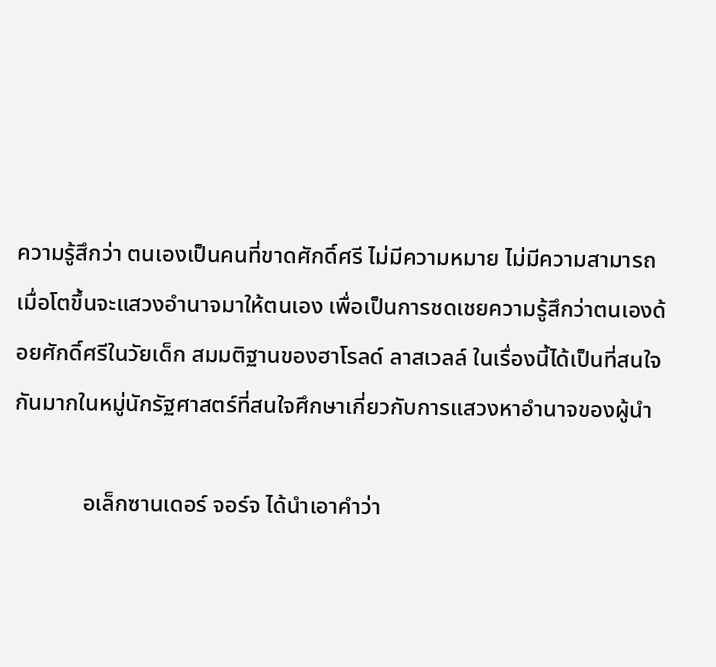ความรู้สึกว่า ตนเองเป็นคนที่ขาดศักดิ์ศรี ไม่มีความหมาย ไม่มีความสามารถ เมื่อโตขึ้นจะแสวงอำนาจมาให้ตนเอง เพื่อเป็นการชดเชยความรู้สึกว่าตนเองด้อยศักดิ์ศรีในวัยเด็ก สมมติฐานของฮาโรลด์ ลาสเวลล์ ในเรื่องนี้ได้เป็นที่สนใจกันมากในหมู่นักรัฐศาสตร์ที่สนใจศึกษาเกี่ยวกับการแสวงหาอำนาจของผู้นำ

            อเล็กซานเดอร์ จอร์จ ได้นำเอาคำว่า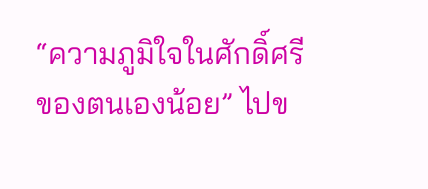“ความภูมิใจในศักดิ์ศรีของตนเองน้อย” ไปข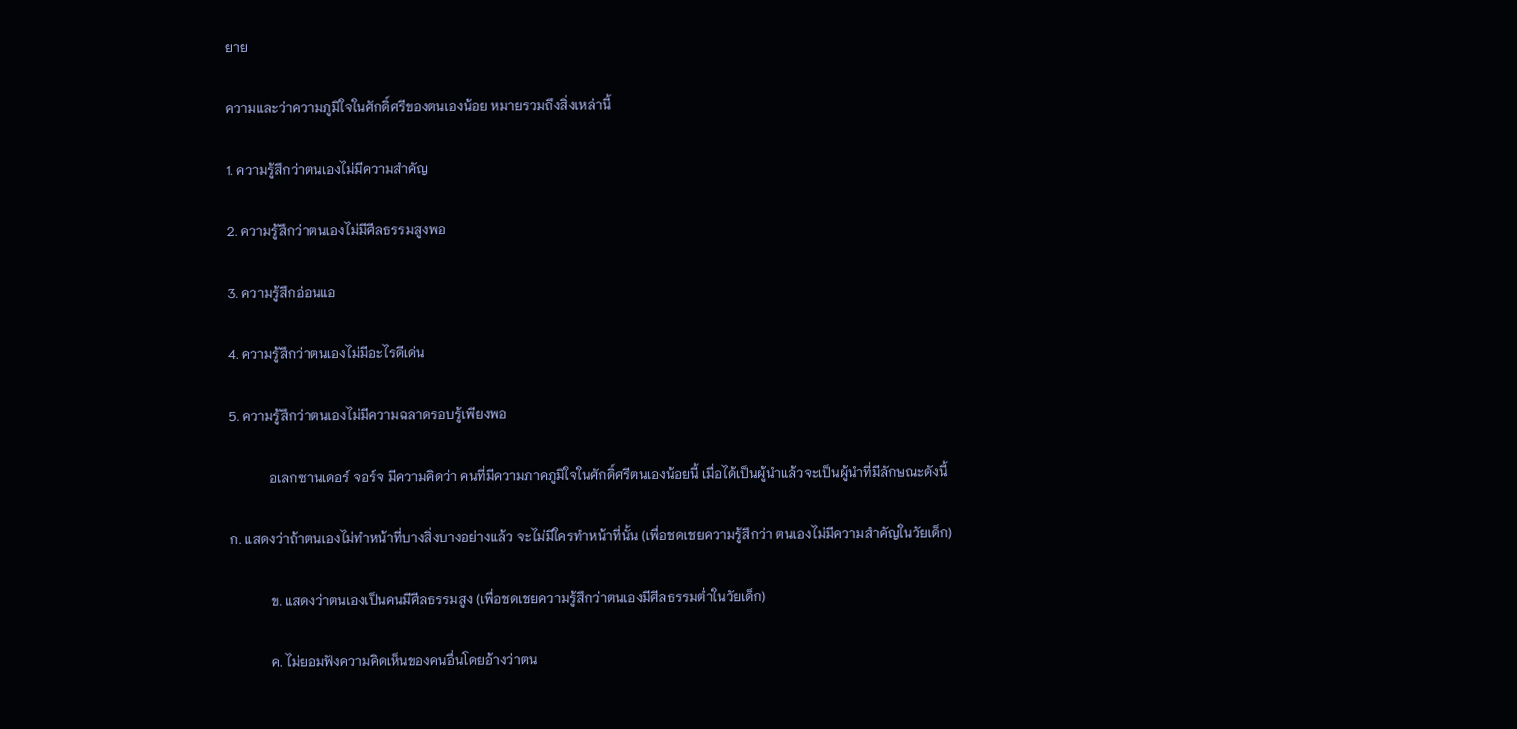ยาย

ความและว่าความภูมิใจในศักดิ์ศรีของตนเองน้อย หมายรวมถึงสิ่งเหล่านี้

1. ความรู้สึกว่าตนเองไม่มีความสำคัญ

2. ความรู้สึกว่าตนเองไม่มีศีลธรรมสูงพอ

3. ความรู้สึกอ่อนแอ

4. ความรู้สึกว่าตนเองไม่มีอะไรดีเด่น

5. ความรู้สึกว่าตนเองไม่มีความฉลาดรอบรู้เพียงพอ

            อเลกซานเดอร์ จอร์จ มีความคิดว่า คนที่มีความภาคภูมิใจในศักดิ์ศรีตนเองน้อยนี้ เมื่อได้เป็นผู้นำแล้วจะเป็นผู้นำที่มีลักษณะดังนี้

ก. แสดงว่าถ้าตนเองไม่ทำหน้าที่บางสิ่งบางอย่างแล้ว จะไม่มีใครทำหน้าที่นั้น (เพื่อชดเชยความรู้สึกว่า ตนเองไม่มีความสำคัญในวัยเด็ก)

            ข. แสดงว่าตนเองเป็นคนมีศีลธรรมสูง (เพื่อชดเชยความรู้สึกว่าตนเองมีศีลธรรมต่ำในวัยเด็ก)

            ค. ไม่ยอมฟังความคิดเห็นของคนอื่นโดยอ้างว่าตน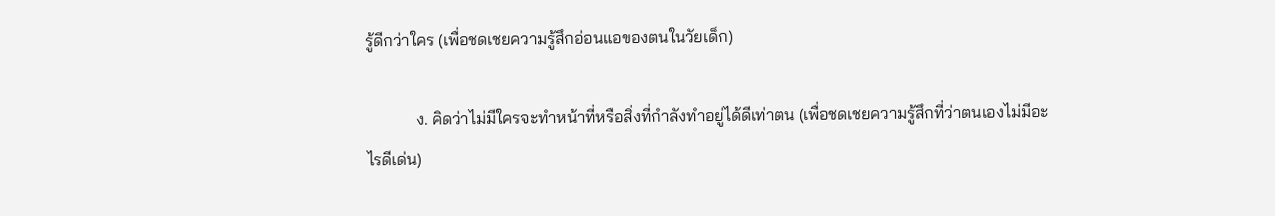รู้ดีกว่าใคร (เพื่อชดเชยความรู้สึกอ่อนแอของตนในวัยเด็ก)

            ง. คิดว่าไม่มีใครจะทำหน้าที่หรือสิ่งที่กำลังทำอยู่ได้ดีเท่าตน (เพื่อชดเชยความรู้สึกที่ว่าตนเองไม่มีอะไรดีเด่น)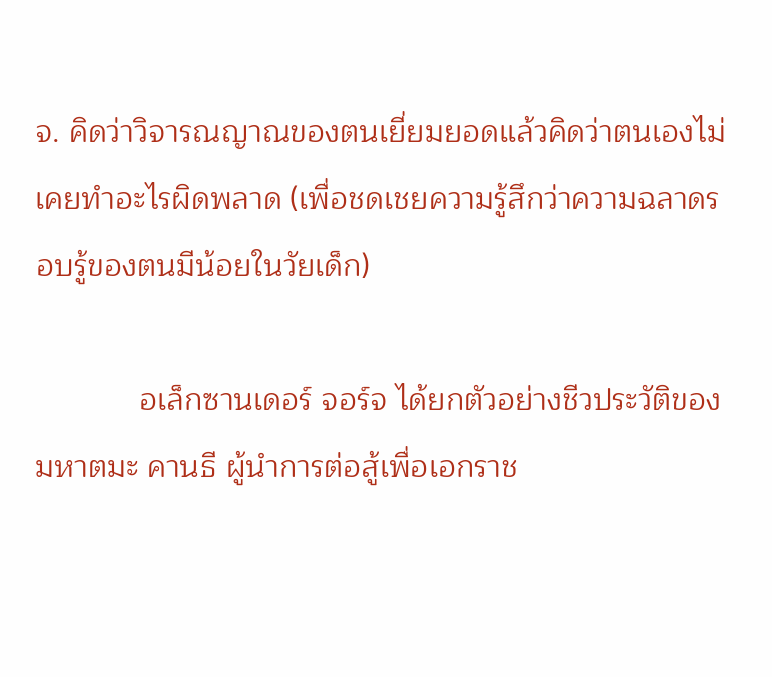จ. คิดว่าวิจารณญาณของตนเยี่ยมยอดแล้วคิดว่าตนเองไม่เคยทำอะไรผิดพลาด (เพื่อชดเชยความรู้สึกว่าความฉลาดรอบรู้ของตนมีน้อยในวัยเด็ก)

            อเล็กซานเดอร์ จอร์จ ได้ยกตัวอย่างชีวประวัติของ มหาตมะ คานธี ผู้นำการต่อสู้เพื่อเอกราช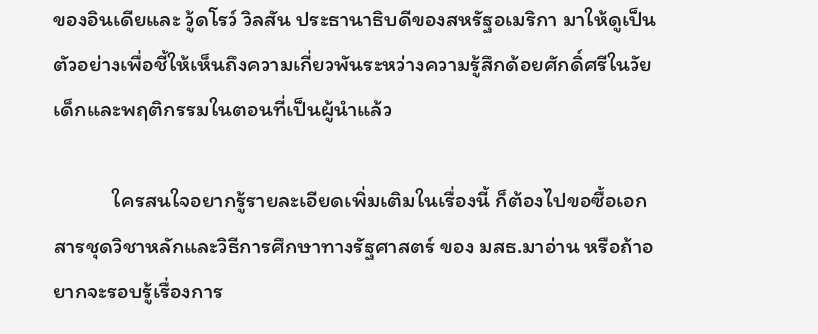ของอินเดียและ วู้ดโรว์ วิลสัน ประธานาธิบดีของสหรัฐอเมริกา มาให้ดูเป็นตัวอย่างเพื่อชี้ให้เห็นถึงความเกี่ยวพันระหว่างความรู้สึกด้อยศักดิ์ศรีในวัยเด็กและพฤติกรรมในตอนที่เป็นผู้นำแล้ว

            ใครสนใจอยากรู้รายละเอียดเพิ่มเติมในเรื่องนี้ ก็ต้องไปขอซื้อเอกสารชุดวิชาหลักและวิธีการศึกษาทางรัฐศาสตร์ ของ มสธ.มาอ่าน หรือถ้าอยากจะรอบรู้เรื่องการ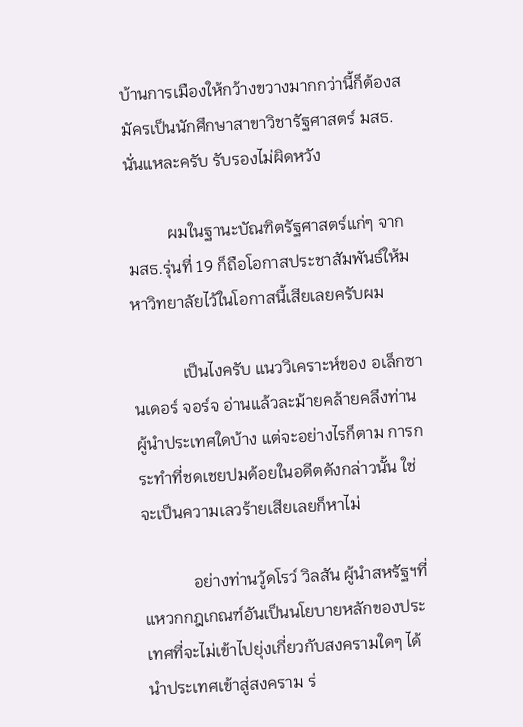บ้านการเมืองให้กว้างขวางมากกว่านี้ก็ต้องสมัครเป็นนักศึกษาสาขาวิชารัฐศาสตร์ มสธ.นั่นแหละครับ รับรองไม่ผิดหวัง

          ผมในฐานะบัณฑิตรัฐศาสตร์แก่ๆ จาก มสธ.รุ่นที่ 19 ก็ถือโอกาสประชาสัมพันธ์ให้มหาวิทยาลัยไว้ในโอกาสนี้เสียเลยครับผม

            เป็นไงครับ แนววิเคราะห์ของ อเล็กซานเดอร์ จอร์จ อ่านแล้วละม้ายคล้ายคลึงท่านผู้นำประเทศใดบ้าง แต่จะอย่างไรก็ตาม การกระทำที่ชดเชยปมด้อยในอดีตดังกล่าวนั้น ใช่จะเป็นความเลวร้ายเสียเลยก็หาไม่

            อย่างท่านวู้ดโรว์ วิลสัน ผู้นำสหรัฐฯที่แหวกกฎเกณฑ์อันเป็นนโยบายหลักของประเทศที่จะไม่เข้าไปยุ่งเกี่ยวกับสงครามใดๆ ได้นำประเทศเข้าสู่สงคราม ร่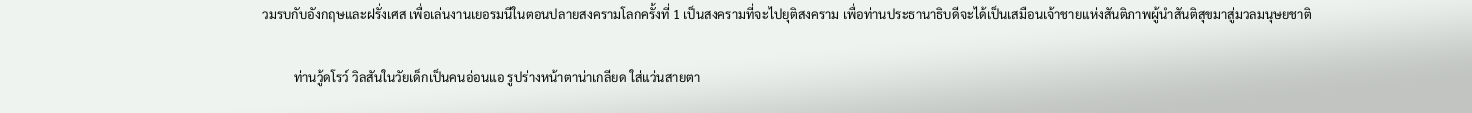วมรบกับอังกฤษและฝรั่งเศส เพื่อเล่นงานเยอรมนีในตอนปลายสงครามโลกครั้งที่ 1 เป็นสงครามที่จะไปยุติสงคราม เพื่อท่านประธานาธิบดีจะได้เป็นเสมือนเจ้าชายแห่งสันติภาพผู้นำสันติสุขมาสู่มวลมนุษยชาติ

          ท่านวู้ดโรว์ วิลสันในวัยเด็กเป็นคนอ่อนแอ รูปร่างหน้าตาน่าเกลียด ใส่แว่นสายตา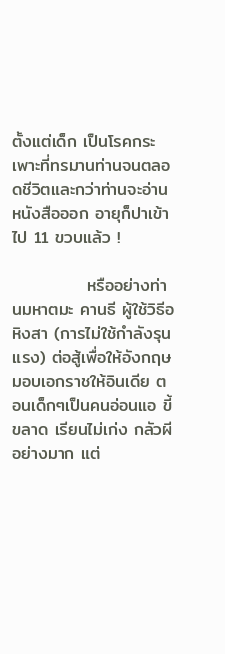ตั้งแต่เด็ก เป็นโรคกระเพาะที่ทรมานท่านจนตลอดชีวิตและกว่าท่านจะอ่านหนังสือออก อายุก็ปาเข้าไป 11 ขวบแล้ว !

            หรืออย่างท่านมหาตมะ คานธี ผู้ใช้วิธีอหิงสา (การไม่ใช้กำลังรุนแรง) ต่อสู้เพื่อให้อังกฤษมอบเอกราชให้อินเดีย ตอนเด็กๆเป็นคนอ่อนแอ ขี้ขลาด เรียนไม่เก่ง กลัวผีอย่างมาก แต่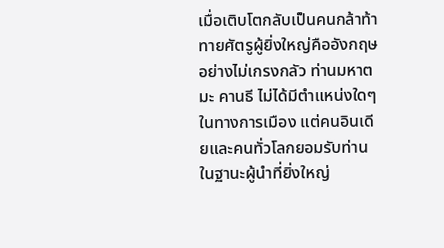เมื่อเติบโตกลับเป็นคนกล้าท้าทายศัตรูผู้ยิ่งใหญ่คืออังกฤษอย่างไม่เกรงกลัว ท่านมหาตมะ คานธี ไม่ได้มีตำแหน่งใดๆในทางการเมือง แต่คนอินเดียและคนทั่วโลกยอมรับท่านในฐานะผู้นำที่ยิ่งใหญ่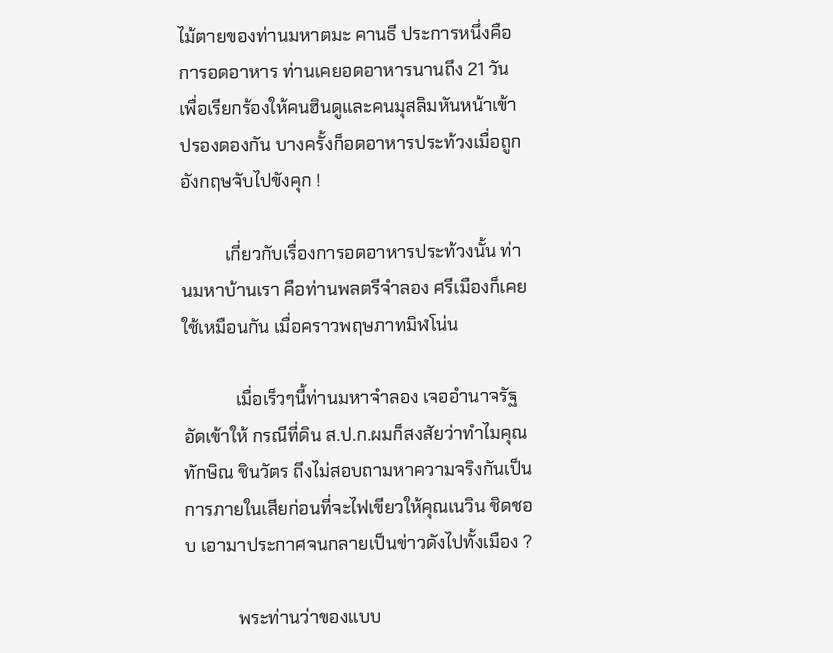ไม้ตายของท่านมหาตมะ คานธี ประการหนึ่งคือ การอดอาหาร ท่านเคยอดอาหารนานถึง 21 วัน เพื่อเรียกร้องให้คนฮินดูและคนมุสลิมหันหน้าเข้าปรองดองกัน บางครั้งก็อดอาหารประท้วงเมื่อถูกอังกฤษจับไปขังคุก !

          เกี่ยวกับเรื่องการอดอาหารประท้วงนั้น ท่านมหาบ้านเรา คือท่านพลตรีจำลอง ศรีเมืองก็เคยใช้เหมือนกัน เมื่อคราวพฤษภาทมิฬโน่น

            เมื่อเร็วๆนี้ท่านมหาจำลอง เจออำนาจรัฐอัดเข้าให้ กรณีที่ดิน ส.ป.ก.ผมก็สงสัยว่าทำไมคุณทักษิณ ชินวัตร ถึงไม่สอบถามหาความจริงกันเป็นการภายในเสียก่อนที่จะไฟเขียวให้คุณเนวิน ชิดชอบ เอามาประกาศจนกลายเป็นข่าวดังไปทั้งเมือง ?

            พระท่านว่าของแบบ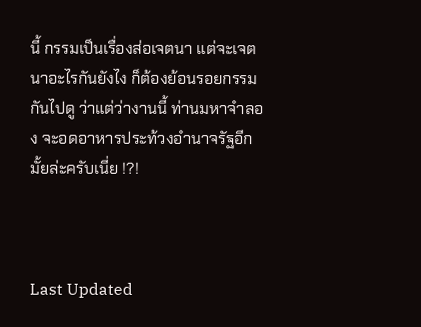นี้ กรรมเป็นเรื่องส่อเจตนา แต่จะเจตนาอะไรกันยังไง ก็ต้องย้อนรอยกรรมกันไปดู ว่าแต่ว่างานนี้ ท่านมหาจำลอง จะอดอาหารประท้วงอำนาจรัฐอีกมั้ยล่ะครับเนี่ย !?!



Last Updated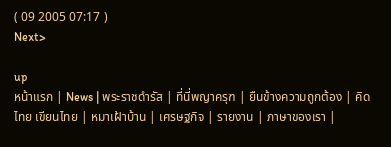( 09 2005 07:17 )
Next>

up
หน้าแรก | News | พระราชดำรัส | ที่นี่พญาครุฑ | ยืนข้างความถูกต้อง | คิดไทย เขียนไทย | หมาเฝ้าบ้าน | เศรษฐกิจ | รายงาน | ภาษาของเรา |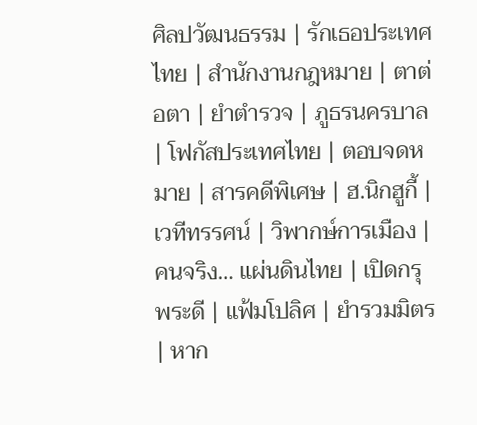ศิลปวัฒนธรรม | รักเธอประเทศไทย | สำนักงานกฎหมาย | ตาต่อตา | ยำตำรวจ | ภูธรนครบาล | โฟกัสประเทศไทย | ตอบจดหมาย | สารคดีพิเศษ | ฮ.นิกฮูกี้ | เวทีทรรศน์ | วิพากษ์การเมือง | คนจริง… แผ่นดินไทย | เปิดกรุพระดี | แฟ้มโปลิศ | ยำรวมมิตร | หาก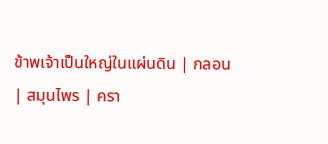ข้าพเจ้าเป็นใหญ่ในแผ่นดิน | กลอน | สมุนไพร | ครา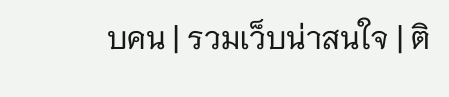บคน | รวมเว็บน่าสนใจ | ติ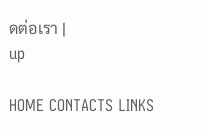ดต่อเรา |
up

HOME CONTACTS LINKS